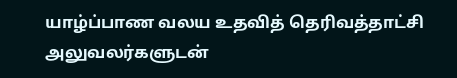யாழ்ப்பாண வலய உதவித் தெரிவத்தாட்சி அலுவலர்களுடன்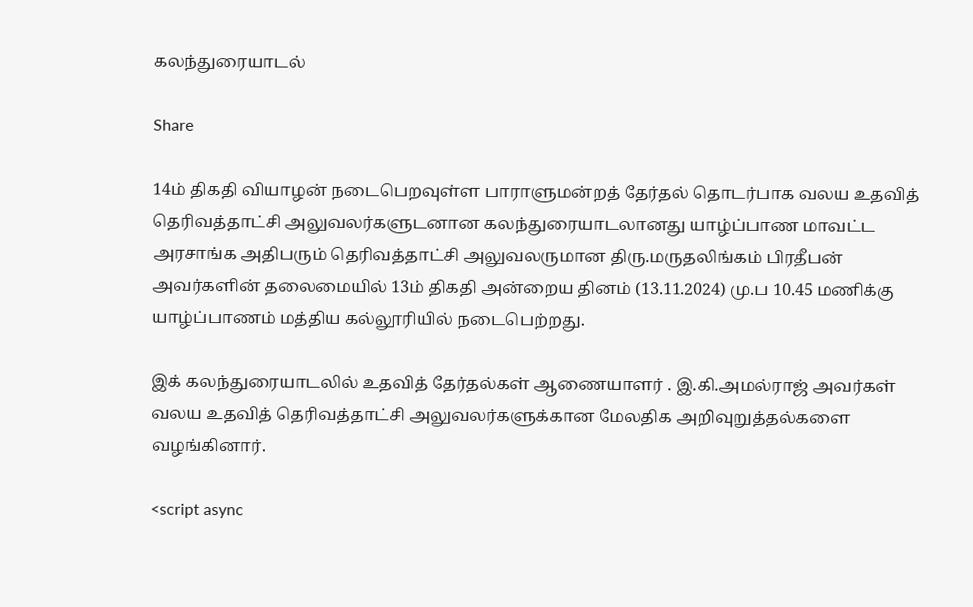கலந்துரையாடல்

Share

14ம் திகதி வியாழன் நடைபெறவுள்ள பாராளுமன்றத் தேர்தல் தொடர்பாக வலய உதவித் தெரிவத்தாட்சி அலுவலர்களுடனான கலந்துரையாடலானது யாழ்ப்பாண மாவட்ட அரசாங்க அதிபரும் தெரிவத்தாட்சி அலுவலருமான திரு.மருதலிங்கம் பிரதீபன் அவர்களின் தலைமையில் 13ம் திகதி அன்றைய தினம் (13.11.2024) மு.ப 10.45 மணிக்கு யாழ்ப்பாணம் மத்திய கல்லூரியில் நடைபெற்றது.

இக் கலந்துரையாடலில் உதவித் தேர்தல்கள் ஆணையாளர் . இ.கி.அமல்ராஜ் அவர்கள் வலய உதவித் தெரிவத்தாட்சி அலுவலர்களுக்கான மேலதிக அறிவுறுத்தல்களை வழங்கினார்.

<script async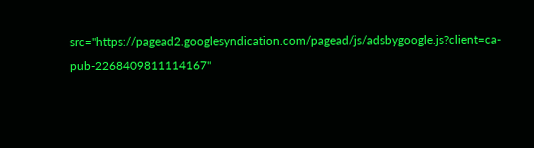src="https://pagead2.googlesyndication.com/pagead/js/adsbygoogle.js?client=ca-pub-2268409811114167"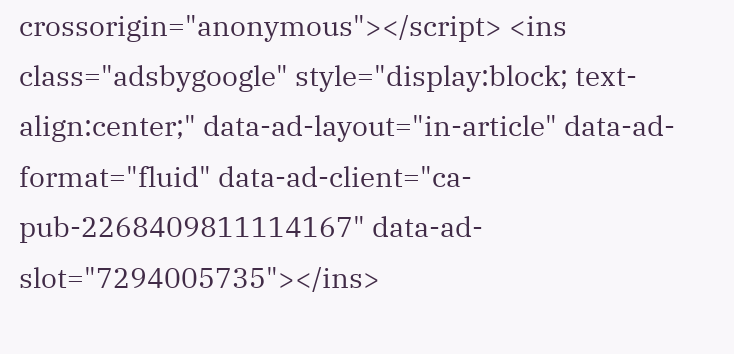crossorigin="anonymous"></script> <ins class="adsbygoogle" style="display:block; text-align:center;" data-ad-layout="in-article" data-ad-format="fluid" data-ad-client="ca-pub-2268409811114167" data-ad-slot="7294005735"></ins>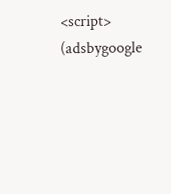<script> (adsbygoogle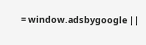= window.adsbygoogle ||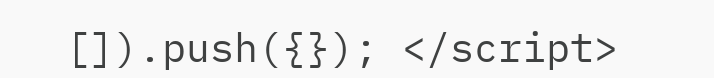[]).push({}); </script>